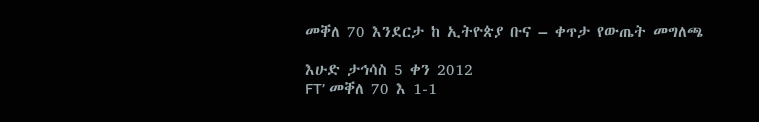መቐለ 70 እንደርታ ከ ኢትዮጵያ ቡና – ቀጥታ የውጤት መግለጫ

እሁድ ታኅሳስ 5 ቀን 2012
FT’ መቐለ 70 እ 1-1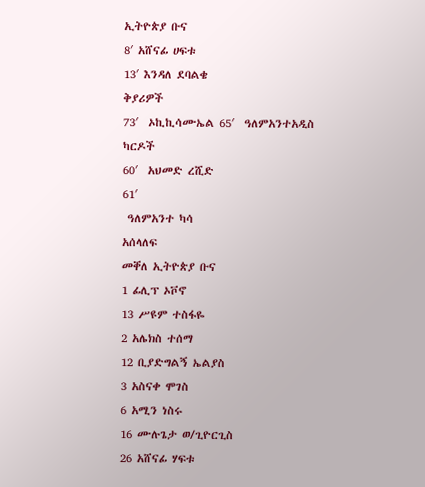ኢትዮጵያ ቡና
8′ አሸናፊ ሀፍቱ
13′ እንዳለ ደባልቄ
ቅያሪዎች
73′  ኦኪኪሳሙኤል 65′  ዓለምአንተአዲስ
ካርዶች
60′  አህመድ ረሺድ
61′
 ዓለምአንተ ካሳ
አሰላለፍ
መቐለ ኢትዮጵያ ቡና
1 ፊሊፕ ኦቮኖ
13 ሥዩም ተስፋዬ
2 አሌክስ ተሰማ
12 ቢያድግልኝ ኤልያስ
3 አስናቀ ሞገስ
6 አሚን ነስሩ
16 ሙሉጌታ ወ/ጊዮርጊስ
26 አሸናፊ ሃፍቱ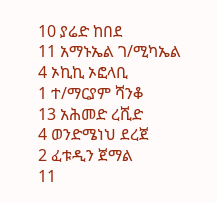10 ያሬድ ከበደ
11 አማኑኤል ገ/ሚካኤል
4 ኦኪኪ ኦፎላቢ
1 ተ/ማርያም ሻንቆ
13 አሕመድ ረሺድ
4 ወንድሜነህ ደረጀ
2 ፈቱዲን ጀማል
11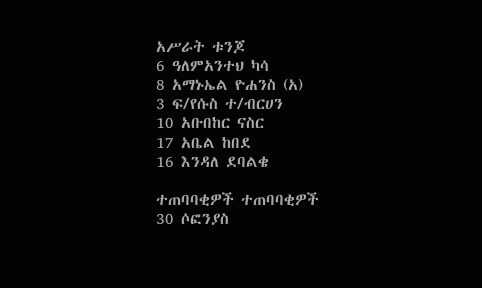አሥራት ቱንጆ
6 ዓለምአንተህ ካሳ
8 አማኑኤል ዮሐንስ (አ)
3 ፍ/የሱስ ተ/ብርሀን
10 አቡበከር ናስር
17 አቤል ከበደ
16 እንዳለ ደባልቄ

ተጠባባቂዎች ተጠባባቂዎች
30 ሶፎንያስ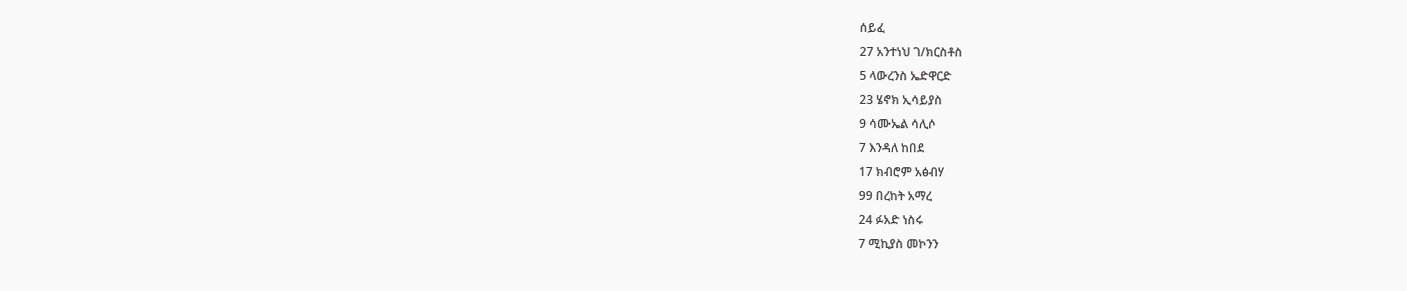ሰይፈ
27 አንተነህ ገ/ክርስቶስ
5 ላውረንስ ኤድዋርድ
23 ሄኖክ ኢሳይያስ
9 ሳሙኤል ሳሊሶ
7 እንዳለ ከበደ
17 ክብሮም አፅብሃ
99 በረከት አማረ
24 ፉአድ ነስሩ
7 ሚኪያስ መኮንን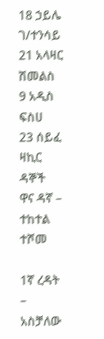18 ኃይሌ ገ/ተንሳይ
21 አላዛር ሽመልስ
9 አዲስ ፍስሀ
23 ሰይፈ ዛኪር
ዳኞች
ዋና ዳኛ – ተከተል ተሾመ

1ኛ ረዳት – አስቻለው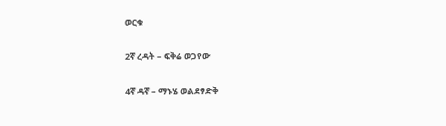ወርቁ

2ኛ ረዳት – ፍቅሬ ወጋየው

4ኛ ዳኛ – ማኑሄ ወልደፃድቅ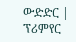ውድድር | ፕሪምየር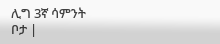ሊግ 3ኛ ሳምንት
ቦታ |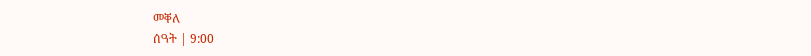መቐለ
ሰዓት | 9:00